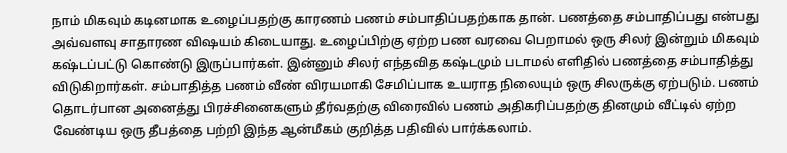நாம் மிகவும் கடினமாக உழைப்பதற்கு காரணம் பணம் சம்பாதிப்பதற்காக தான். பணத்தை சம்பாதிப்பது என்பது அவ்வளவு சாதாரண விஷயம் கிடையாது. உழைப்பிற்கு ஏற்ற பண வரவை பெறாமல் ஒரு சிலர் இன்றும் மிகவும் கஷ்டப்பட்டு கொண்டு இருப்பார்கள். இன்னும் சிலர் எந்தவித கஷ்டமும் படாமல் எளிதில் பணத்தை சம்பாதித்து விடுகிறார்கள். சம்பாதித்த பணம் வீண் விரயமாகி சேமிப்பாக உயராத நிலையும் ஒரு சிலருக்கு ஏற்படும். பணம் தொடர்பான அனைத்து பிரச்சினைகளும் தீர்வதற்கு விரைவில் பணம் அதிகரிப்பதற்கு தினமும் வீட்டில் ஏற்ற வேண்டிய ஒரு தீபத்தை பற்றி இந்த ஆன்மீகம் குறித்த பதிவில் பார்க்கலாம்.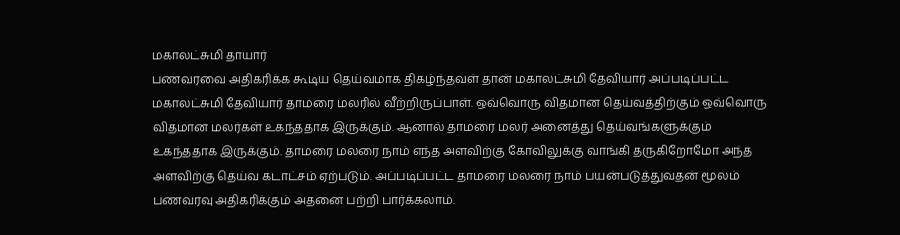மகாலட்சுமி தாயார்
பணவரவை அதிகரிக்க கூடிய தெய்வமாக திகழ்ந்தவள் தான் மகாலட்சுமி தேவியார் அப்படிப்பட்ட மகாலட்சுமி தேவியார் தாமரை மலரில் வீற்றிருப்பாள். ஒவ்வொரு விதமான தெய்வத்திற்கும் ஒவ்வொரு விதமான மலர்கள் உகந்ததாக இருக்கும். ஆனால் தாமரை மலர் அனைத்து தெய்வங்களுக்கும் உகந்ததாக இருக்கும். தாமரை மலரை நாம் எந்த அளவிற்கு கோவிலுக்கு வாங்கி தருகிறோமோ அந்த அளவிற்கு தெய்வ கடாட்சம் ஏற்படும். அப்படிப்பட்ட தாமரை மலரை நாம் பயன்படுத்துவதன் மூலம் பணவரவு அதிகரிக்கும் அதனை பற்றி பார்க்கலாம்.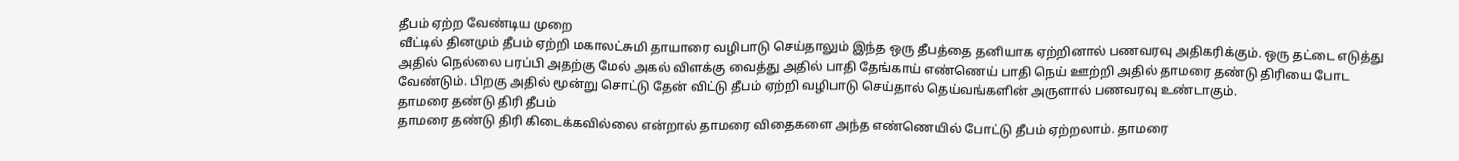தீபம் ஏற்ற வேண்டிய முறை
வீட்டில் தினமும் தீபம் ஏற்றி மகாலட்சுமி தாயாரை வழிபாடு செய்தாலும் இந்த ஒரு தீபத்தை தனியாக ஏற்றினால் பணவரவு அதிகரிக்கும். ஒரு தட்டை எடுத்து அதில் நெல்லை பரப்பி அதற்கு மேல் அகல் விளக்கு வைத்து அதில் பாதி தேங்காய் எண்ணெய் பாதி நெய் ஊற்றி அதில் தாமரை தண்டு திரியை போட வேண்டும். பிறகு அதில் மூன்று சொட்டு தேன் விட்டு தீபம் ஏற்றி வழிபாடு செய்தால் தெய்வங்களின் அருளால் பணவரவு உண்டாகும்.
தாமரை தண்டு திரி தீபம்
தாமரை தண்டு திரி கிடைக்கவில்லை என்றால் தாமரை விதைகளை அந்த எண்ணெயில் போட்டு தீபம் ஏற்றலாம். தாமரை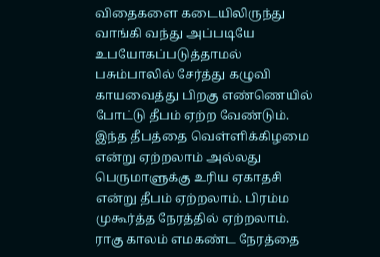விதைகளை கடையிலிருந்து வாங்கி வந்து அப்படியே உபயோகப்படுத்தாமல் பசும்பாலில் சேர்த்து கழுவி காயவைத்து பிறகு எண்ணெயில் போட்டு தீபம் ஏற்ற வேண்டும். இந்த தீபத்தை வெள்ளிக்கிழமை என்று ஏற்றலாம் அல்லது பெருமாளுக்கு உரிய ஏகாதசி என்று தீபம் ஏற்றலாம். பிரம்ம முகூர்த்த நேரத்தில் ஏற்றலாம். ராகு காலம் எமகண்ட நேரத்தை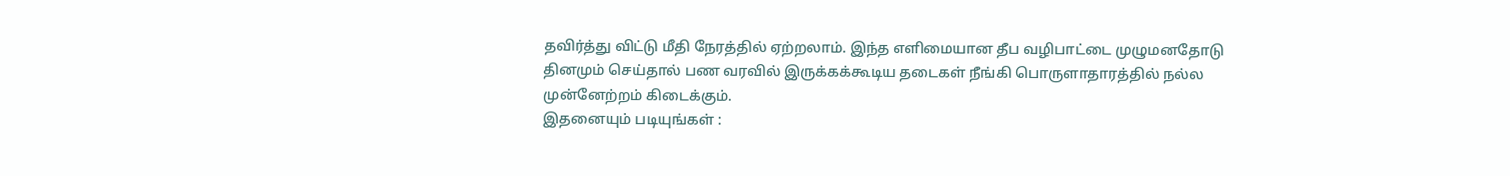தவிர்த்து விட்டு மீதி நேரத்தில் ஏற்றலாம். இந்த எளிமையான தீப வழிபாட்டை முழுமனதோடு தினமும் செய்தால் பண வரவில் இருக்கக்கூடிய தடைகள் நீங்கி பொருளாதாரத்தில் நல்ல முன்னேற்றம் கிடைக்கும்.
இதனையும் படியுங்கள் :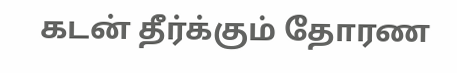கடன் தீர்க்கும் தோரண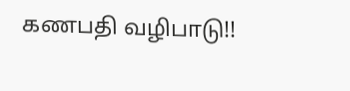கணபதி வழிபாடு!!